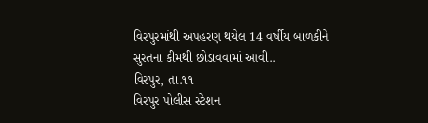વિરપુરમાંથી અપહરણ થયેલ 14 વર્ષીય બાળકીને સુરતના કીમથી છોડાવવામાં આવી..
વિરપુર, તા.૧૧
વિરપુર પોલીસ સ્ટેશન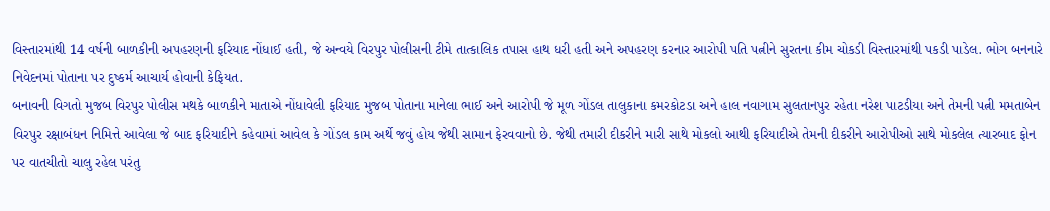વિસ્તારમાંથી 14 વર્ષની બાળકીની અપહરણની ફરિયાદ નોંધાઈ હતી, જે અન્વયે વિરપુર પોલીસની ટીમે તાત્કાલિક તપાસ હાથ ધરી હતી અને અપહરણ કરનાર આરોપી પતિ પત્નીને સુરતના કીમ ચોકડી વિસ્તારમાંથી પકડી પાડેલ. ભોગ બનનારે નિવેદનમાં પોતાના પર દુષ્કર્મ આચાર્ય હોવાની કેફિયત.
બનાવની વિગતો મુજબ વિરપુર પોલીસ મથકે બાળકીને માતાએ નોંધાવેલી ફરિયાદ મુજબ પોતાના માનેલા ભાઈ અને આરોપી જે મૂળ ગોંડલ તાલુકાના કમરકોટડા અને હાલ નવાગામ સુલતાનપુર રહેતા નરેશ પાટડીયા અને તેમની પત્ની મમતાબેન વિરપુર રક્ષાબંધન નિમિત્તે આવેલા જે બાદ ફરિયાદીને કહેવામાં આવેલ કે ગોંડલ કામ અર્થે જવું હોય જેથી સામાન ફેરવવાનો છે. જેથી તમારી દીકરીને મારી સાથે મોકલો આથી ફરિયાદીએ તેમની દીકરીને આરોપીઓ સાથે મોકલેલ ત્યારબાદ ફોન પર વાતચીતો ચાલુ રહેલ પરંતુ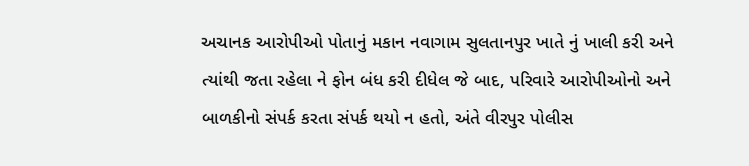અચાનક આરોપીઓ પોતાનું મકાન નવાગામ સુલતાનપુર ખાતે નું ખાલી કરી અને ત્યાંથી જતા રહેલા ને ફોન બંધ કરી દીધેલ જે બાદ, પરિવારે આરોપીઓનો અને બાળકીનો સંપર્ક કરતા સંપર્ક થયો ન હતો, અંતે વીરપુર પોલીસ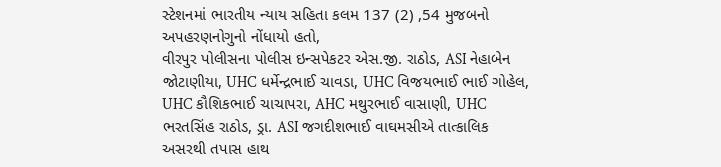સ્ટેશનમાં ભારતીય ન્યાય સહિતા કલમ 137 (2) ,54 મુજબનો અપહરણનોગુનો નોંધાયો હતો,
વીરપુર પોલીસના પોલીસ ઇન્સપેકટર એસ.જી. રાઠોડ, ASI નેહાબેન જોટાણીયા, UHC ધર્મેન્દ્રભાઈ ચાવડા, UHC વિજયભાઈ ભાઈ ગોહેલ, UHC કૌશિકભાઈ ચાચાપરા, AHC મથુરભાઈ વાસાણી, UHC ભરતસિંહ રાઠોડ, ડ્રા. ASI જગદીશભાઈ વાઘમસીએ તાત્કાલિક અસરથી તપાસ હાથ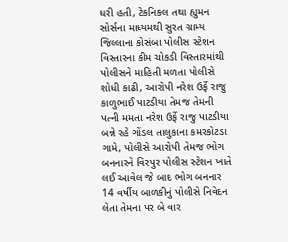ધરી હતી, ટેકનિકલ તથા હ્યુમન સોર્સના માધ્યમથી સુરત ગ્રામ્ય જિલ્લાના કોસંબા પોલીસ સ્ટેશન વિસ્તારના કીમ ચોકડી વિસ્તારમાંથી પોલીસને માહિતી મળતા પોલીસે શોધી કાઢી, આરોપી નરેશ ઉર્ફે રાજુ કાળુભાઈ પાટડીયા તેમજ તેમની પત્ની મમતા નરેશ ઉર્ફે રાજુ પાટડીયા બન્ને રહે ગોંડલ તાલુકાના કમરકોટડા ગામે, પોલીસે આરોપી તેમજ ભોગ બનનારને વિરપુર પોલીસ સ્ટેશન ખાતે લઈ આવેલ જે બાદ ભોગ બનનાર 14 વર્ષીય બાળકીનું પોલીસે નિવેદન લેતા તેમના પર બે વાર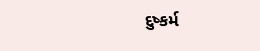દુષ્કર્મ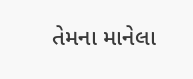તેમના માનેલા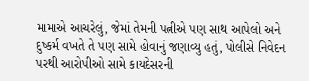મામાએ આચરેલું, જેમાં તેમની પત્નીએ પણ સાથ આપેલો અને દુષ્કર્મ વખતે તે પણ સામે હોવાનું જણાવ્યુ હતું, પોલીસે નિવેદન પરથી આરોપીઓ સામે કાયદેસરની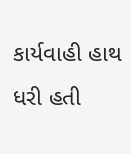કાર્યવાહી હાથ ધરી હતી